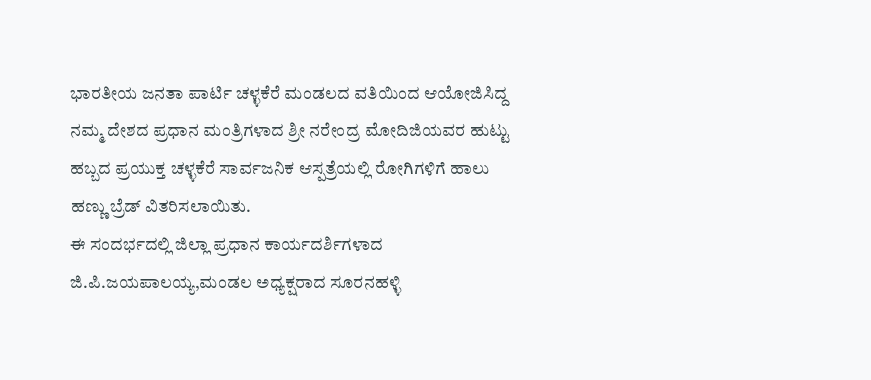ಭಾರತೀಯ ಜನತಾ ಪಾರ್ಟಿ ಚಳ್ಳಕೆರೆ ಮಂಡಲದ ವತಿಯಿಂದ ಆಯೋಜಿಸಿದ್ದ ನಮ್ಮ ದೇಶದ ಪ್ರಧಾನ ಮಂತ್ರಿಗಳಾದ ಶ್ರೀ ನರೇಂದ್ರ ಮೋದಿಜಿಯವರ ಹುಟ್ಟು ಹಬ್ಬದ ಪ್ರಯುಕ್ತ ಚಳ್ಳಕೆರೆ ಸಾರ್ವಜನಿಕ ಆಸ್ಪತ್ರೆಯಲ್ಲಿ ರೋಗಿಗಳಿಗೆ ಹಾಲು ಹಣ್ಣು ಬ್ರೆಡ್ ವಿತರಿಸಲಾಯಿತು.
ಈ ಸಂದರ್ಭದಲ್ಲಿ ಜಿಲ್ಲಾ ಪ್ರಧಾನ ಕಾರ್ಯದರ್ಶಿಗಳಾದ ಜಿ.ಪಿ.ಜಯಪಾಲಯ್ಯ,ಮಂಡಲ ಅಧ್ಯಕ್ಷರಾದ ಸೂರನಹಳ್ಳಿ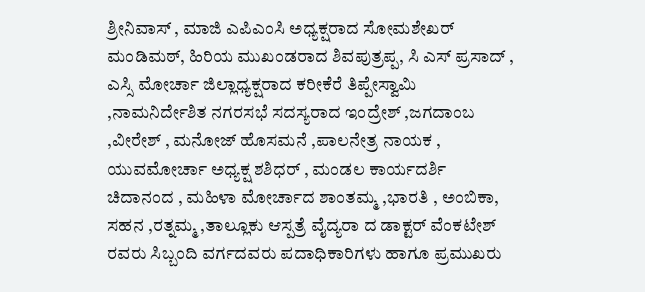ಶ್ರೀನಿವಾಸ್ , ಮಾಜಿ ಎಪಿಎಂಸಿ ಅಧ್ಯಕ್ಷರಾದ ಸೋಮಶೇಖರ್ ಮಂಡಿಮಠ್, ಹಿರಿಯ ಮುಖಂಡರಾದ ಶಿವಪುತ್ರಪ್ಪ, ಸಿ ಎಸ್ ಪ್ರಸಾದ್ , ಎಸ್ಸಿ ಮೋರ್ಚಾ ಜಿಲ್ಲಾಧ್ಯಕ್ಷರಾದ ಕರೀಕೆರೆ ತಿಪ್ಪೇಸ್ವಾಮಿ ,ನಾಮನಿರ್ದೇಶಿತ ನಗರಸಭೆ ಸದಸ್ಯರಾದ ಇಂದ್ರೇಶ್ ,ಜಗದಾಂಬ ,ವೀರೇಶ್ , ಮನೋಜ್ ಹೊಸಮನೆ ,ಪಾಲನೇತ್ರ ನಾಯಕ , ಯುವಮೋರ್ಚಾ ಅಧ್ಯಕ್ಷ ಶಶಿಧರ್ , ಮಂಡಲ ಕಾರ್ಯದರ್ಶಿ ಚಿದಾನಂದ , ಮಹಿಳಾ ಮೋರ್ಚಾದ ಶಾಂತಮ್ಮ ,ಭಾರತಿ , ಅಂಬಿಕಾ, ಸಹನ ,ರತ್ನಮ್ಮ ,ತಾಲ್ಲೂಕು ಆಸ್ಪತ್ರೆ ವೈದ್ಯರಾ ದ ಡಾಕ್ಟರ್ ವೆಂಕಟೇಶ್ ರವರು ಸಿಬ್ಬಂದಿ ವರ್ಗದವರು ಪದಾಧಿಕಾರಿಗಳು ಹಾಗೂ ಪ್ರಮುಖರು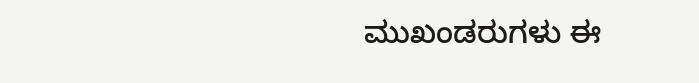ಮುಖಂಡರುಗಳು ಈ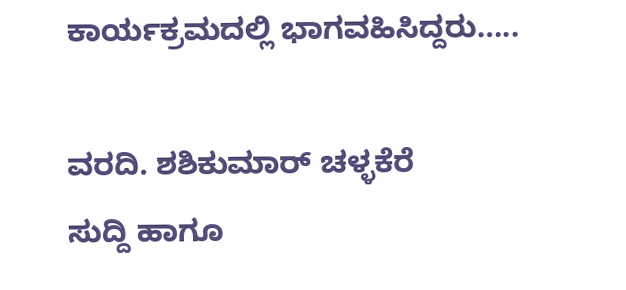ಕಾರ್ಯಕ್ರಮದಲ್ಲಿ ಭಾಗವಹಿಸಿದ್ದರು…..

ವರದಿ. ಶಶಿಕುಮಾರ್ ಚಳ್ಳಕೆರೆ
ಸುದ್ದಿ ಹಾಗೂ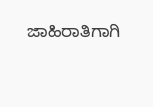ಜಾಹಿರಾತಿಗಾಗಿ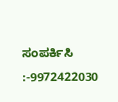ಸಂಪರ್ಕಿಸಿ :-9972422030